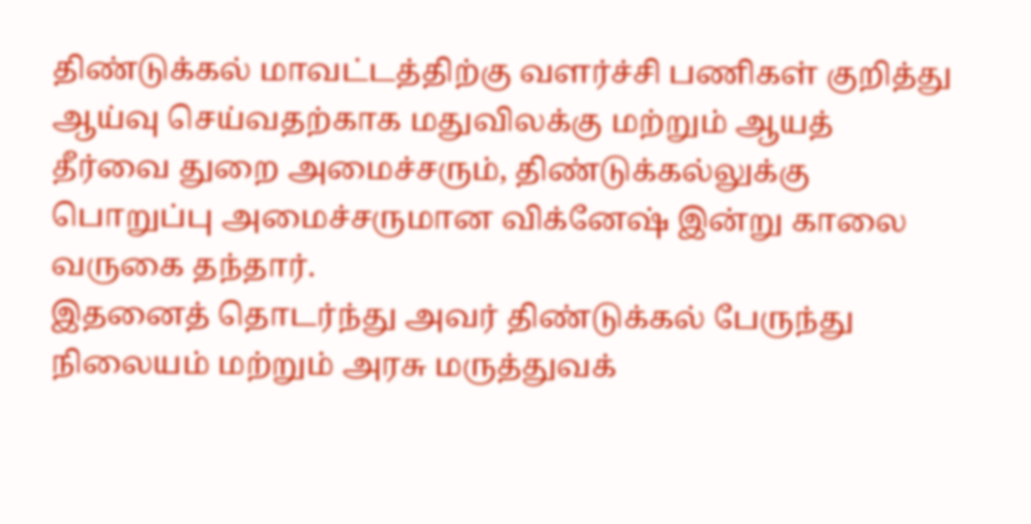திண்டுக்கல் மாவட்டத்திற்கு வளர்ச்சி பணிகள் குறித்து ஆய்வு செய்வதற்காக மதுவிலக்கு மற்றும் ஆயத் தீர்வை துறை அமைச்சரும், திண்டுக்கல்லுக்கு பொறுப்பு அமைச்சருமான விக்னேஷ் இன்று காலை வருகை தந்தார்.
இதனைத் தொடர்ந்து அவர் திண்டுக்கல் பேருந்து நிலையம் மற்றும் அரசு மருத்துவக்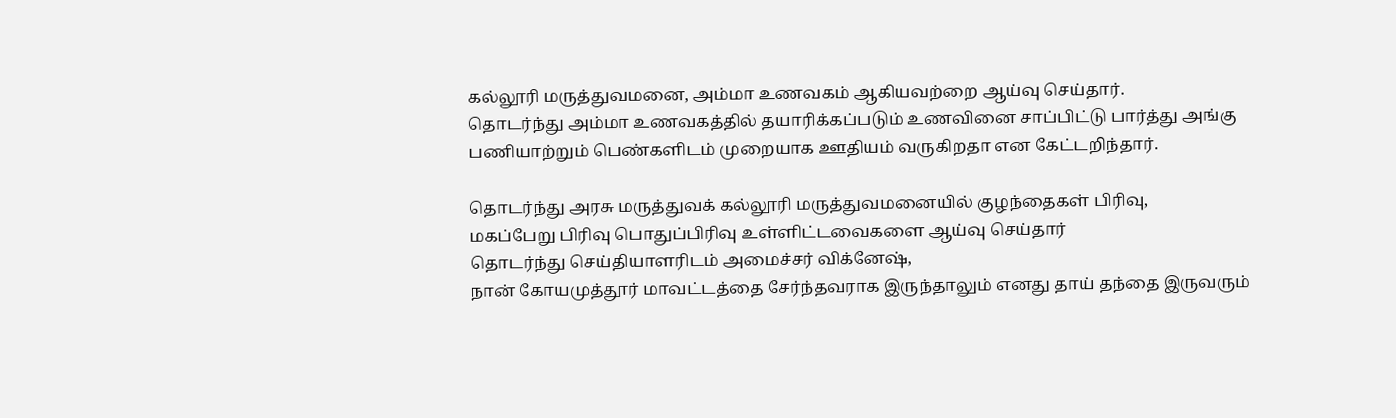கல்லூரி மருத்துவமனை, அம்மா உணவகம் ஆகியவற்றை ஆய்வு செய்தார்.
தொடர்ந்து அம்மா உணவகத்தில் தயாரிக்கப்படும் உணவினை சாப்பிட்டு பார்த்து அங்கு பணியாற்றும் பெண்களிடம் முறையாக ஊதியம் வருகிறதா என கேட்டறிந்தார்.

தொடர்ந்து அரசு மருத்துவக் கல்லூரி மருத்துவமனையில் குழந்தைகள் பிரிவு,
மகப்பேறு பிரிவு பொதுப்பிரிவு உள்ளிட்டவைகளை ஆய்வு செய்தார்
தொடர்ந்து செய்தியாளரிடம் அமைச்சர் விக்னேஷ்,
நான் கோயமுத்தூர் மாவட்டத்தை சேர்ந்தவராக இருந்தாலும் எனது தாய் தந்தை இருவரும்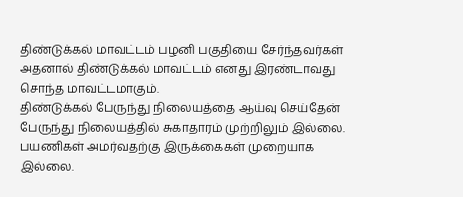திண்டுக்கல் மாவட்டம் பழனி பகுதியை சேர்ந்தவர்கள்
அதனால் திண்டுக்கல் மாவட்டம் எனது இரண்டாவது சொந்த மாவட்டமாகும்.
திண்டுக்கல் பேருந்து நிலையத்தை ஆய்வு செய்தேன் பேருந்து நிலையத்தில் சுகாதாரம் முற்றிலும் இல்லை. பயணிகள் அமர்வதற்கு இருக்கைகள் முறையாக இல்லை.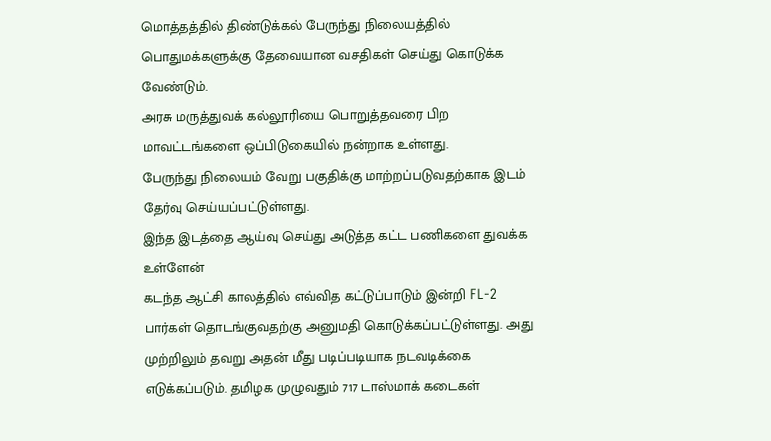மொத்தத்தில் திண்டுக்கல் பேருந்து நிலையத்தில் பொதுமக்களுக்கு தேவையான வசதிகள் செய்து கொடுக்க வேண்டும்.
அரசு மருத்துவக் கல்லூரியை பொறுத்தவரை பிற மாவட்டங்களை ஒப்பிடுகையில் நன்றாக உள்ளது.
பேருந்து நிலையம் வேறு பகுதிக்கு மாற்றப்படுவதற்காக இடம் தேர்வு செய்யப்பட்டுள்ளது.
இந்த இடத்தை ஆய்வு செய்து அடுத்த கட்ட பணிகளை துவக்க உள்ளேன்
கடந்த ஆட்சி காலத்தில் எவ்வித கட்டுப்பாடும் இன்றி FL-2 பார்கள் தொடங்குவதற்கு அனுமதி கொடுக்கப்பட்டுள்ளது. அது முற்றிலும் தவறு அதன் மீது படிப்படியாக நடவடிக்கை எடுக்கப்படும். தமிழக முழுவதும் 717 டாஸ்மாக் கடைகள்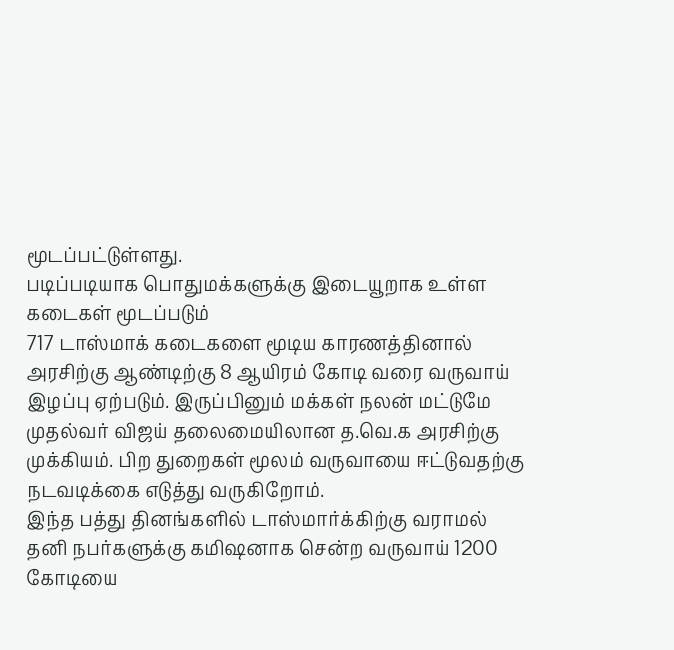மூடப்பட்டுள்ளது.
படிப்படியாக பொதுமக்களுக்கு இடையூறாக உள்ள கடைகள் மூடப்படும்
717 டாஸ்மாக் கடைகளை மூடிய காரணத்தினால் அரசிற்கு ஆண்டிற்கு 8 ஆயிரம் கோடி வரை வருவாய் இழப்பு ஏற்படும். இருப்பினும் மக்கள் நலன் மட்டுமே முதல்வர் விஜய் தலைமையிலான த.வெ.க அரசிற்கு முக்கியம். பிற துறைகள் மூலம் வருவாயை ஈட்டுவதற்கு நடவடிக்கை எடுத்து வருகிறோம்.
இந்த பத்து தினங்களில் டாஸ்மார்க்கிற்கு வராமல் தனி நபர்களுக்கு கமிஷனாக சென்ற வருவாய் 1200 கோடியை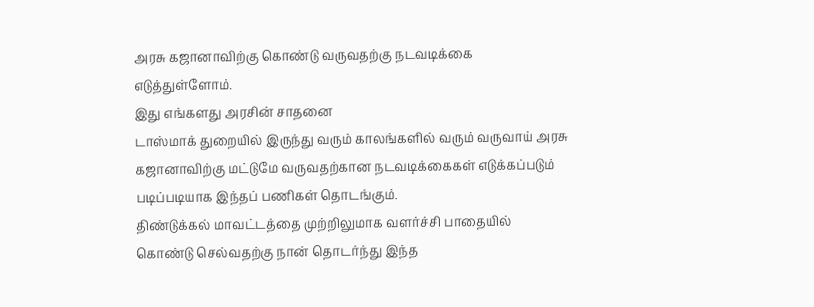அரசு கஜானாவிற்கு கொண்டு வருவதற்கு நடவடிக்கை எடுத்துள்ளோம்.
இது எங்களது அரசின் சாதனை
டாஸ்மாக் துறையில் இருந்து வரும் காலங்களில் வரும் வருவாய் அரசு கஜானாவிற்கு மட்டுமே வருவதற்கான நடவடிக்கைகள் எடுக்கப்படும் படிப்படியாக இந்தப் பணிகள் தொடங்கும்.
திண்டுக்கல் மாவட்டத்தை முற்றிலுமாக வளர்ச்சி பாதையில் கொண்டு செல்வதற்கு நான் தொடர்ந்து இந்த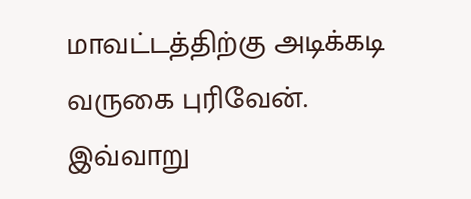மாவட்டத்திற்கு அடிக்கடி வருகை புரிவேன்.
இவ்வாறு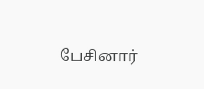பேசினார்